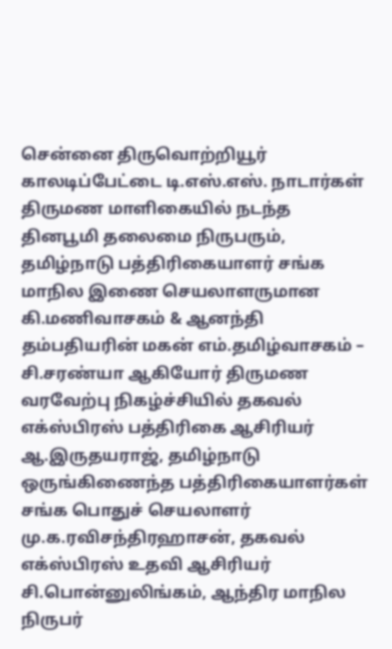சென்னை திருவொற்றியூர் காலடிப்பேட்டை டி.எஸ்.எஸ். நாடார்கள் திருமண மாளிகையில் நடந்த தினபூமி தலைமை நிருபரும், தமிழ்நாடு பத்திரிகையாளர் சங்க மாநில இணை செயலாளருமான கி.மணிவாசகம் & ஆனந்தி தம்பதியரின் மகன் எம்.தமிழ்வாசகம் – சி.சரண்யா ஆகியோர் திருமண வரவேற்பு நிகழ்ச்சியில் தகவல் எக்ஸ்பிரஸ் பத்திரிகை ஆசிரியர் ஆ.இருதயராஜ், தமிழ்நாடு ஒருங்கிணைந்த பத்திரிகையாளர்கள் சங்க பொதுச் செயலாளர் மு.க.ரவிசந்திரஹாசன், தகவல் எக்ஸ்பிரஸ் உதவி ஆசிரியர் சி.பொன்னுலிங்கம், ஆந்திர மாநில நிருபர்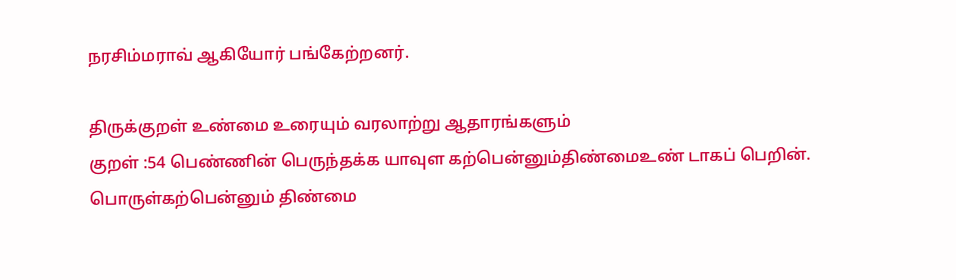நரசிம்மராவ் ஆகியோர் பங்கேற்றனர்.

திருக்குறள் உண்மை உரையும் வரலாற்று ஆதாரங்களும்
குறள் :54 பெண்ணின் பெருந்தக்க யாவுள கற்பென்னும்திண்மைஉண் டாகப் பெறின். பொருள்கற்பென்னும் திண்மை